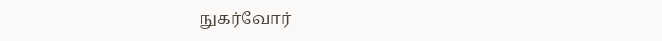நுகர்வோர்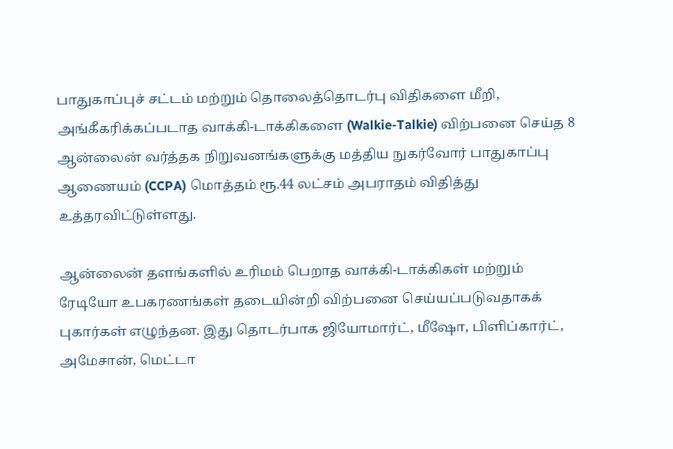பாதுகாப்புச் சட்டம் மற்றும் தொலைத்தொடர்பு விதிகளை மீறி, அங்கீகரிக்கப்படாத வாக்கி-டாக்கிகளை (Walkie-Talkie) விற்பனை செய்த 8 ஆன்லைன் வர்த்தக நிறுவனங்களுக்கு மத்திய நுகர்வோர் பாதுகாப்பு ஆணையம் (CCPA) மொத்தம் ரூ.44 லட்சம் அபராதம் விதித்து உத்தரவிட்டுள்ளது.

ஆன்லைன் தளங்களில் உரிமம் பெறாத வாக்கி-டாக்கிகள் மற்றும் ரேடியோ உபகரணங்கள் தடையின்றி விற்பனை செய்யப்படுவதாகக் புகார்கள் எழுந்தன. இது தொடர்பாக ஜியோமார்ட், மீஷோ, பிளிப்கார்ட், அமேசான், மெட்டா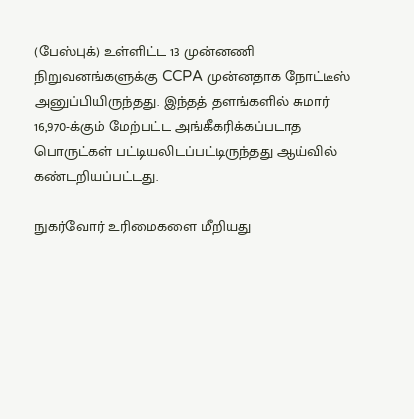(பேஸ்புக்) உள்ளிட்ட 13 முன்னணி நிறுவனங்களுக்கு CCPA முன்னதாக நோட்டீஸ் அனுப்பியிருந்தது. இந்தத் தளங்களில் சுமார் 16,970-க்கும் மேற்பட்ட அங்கீகரிக்கப்படாத பொருட்கள் பட்டியலிடப்பட்டிருந்தது ஆய்வில் கண்டறியப்பட்டது.

நுகர்வோர் உரிமைகளை மீறியது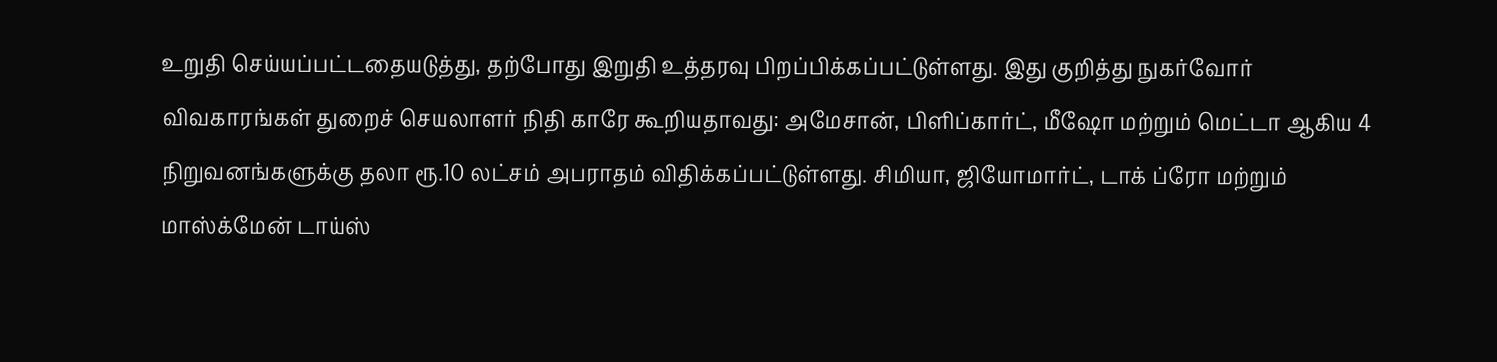உறுதி செய்யப்பட்டதையடுத்து, தற்போது இறுதி உத்தரவு பிறப்பிக்கப்பட்டுள்ளது. இது குறித்து நுகர்வோர் விவகாரங்கள் துறைச் செயலாளர் நிதி காரே கூறியதாவது: அமேசான், பிளிப்கார்ட், மீஷோ மற்றும் மெட்டா ஆகிய 4 நிறுவனங்களுக்கு தலா ரூ.10 லட்சம் அபராதம் விதிக்கப்பட்டுள்ளது. சிமியா, ஜியோமார்ட், டாக் ப்ரோ மற்றும் மாஸ்க்மேன் டாய்ஸ்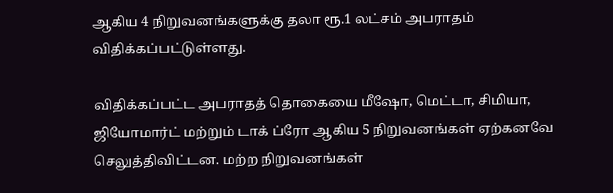ஆகிய 4 நிறுவனங்களுக்கு தலா ரூ.1 லட்சம் அபராதம் விதிக்கப்பட்டுள்ளது.

விதிக்கப்பட்ட அபராதத் தொகையை மீஷோ, மெட்டா, சிமியா, ஜியோமார்ட் மற்றும் டாக் ப்ரோ ஆகிய 5 நிறுவனங்கள் ஏற்கனவே செலுத்திவிட்டன. மற்ற நிறுவனங்கள்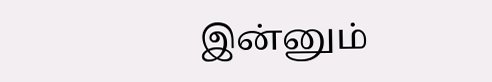இன்னும்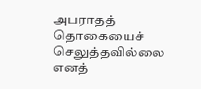அபராதத் தொகையைச் செலுத்தவில்லை எனத்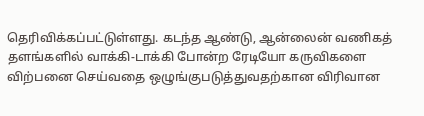தெரிவிக்கப்பட்டுள்ளது. கடந்த ஆண்டு, ஆன்லைன் வணிகத் தளங்களில் வாக்கி-டாக்கி போன்ற ரேடியோ கருவிகளை விற்பனை செய்வதை ஒழுங்குபடுத்துவதற்கான விரிவான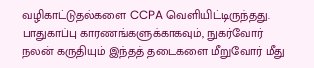வழிகாட்டுதல்களை CCPA வெளியிட்டிருந்தது. பாதுகாப்பு காரணங்களுக்காகவும், நுகர்வோர் நலன் கருதியும் இந்தத் தடைகளை மீறுவோர் மீது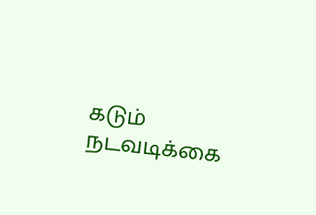கடும் நடவடிக்கை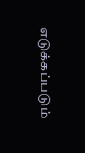எடுக்கப்படும்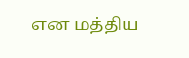என மத்திய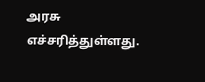அரசு எச்சரித்துள்ளது.